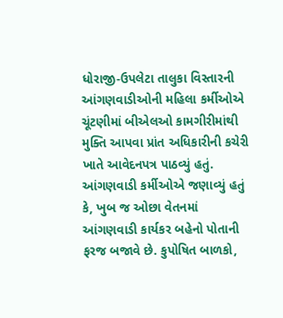ધોરાજી-ઉપલેટા તાલુકા વિસ્તારની આંગણવાડીઓની મહિલા કર્મીઓએ ચૂંટણીમાં બીએલઓ કામગીરીમાંથી મુક્તિ આપવા પ્રાંત અધિકારીની કચેરી ખાતે આવેદનપત્ર પાઠવ્યું હતું. આંગણવાડી કર્મીઓએ જણાવ્યું હતું કે, ખુબ જ ઓછા વેતનમાં આંગણવાડી કાર્યકર બહેનો પોતાની ફરજ બજાવે છે. કુપોષિત બાળકો,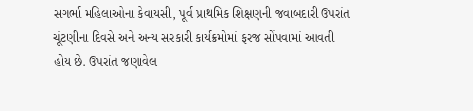સગર્ભા મહિલાઓના કેવાયસી, પૂર્વ પ્રાથમિક શિક્ષણની જવાબદારી ઉપરાંત ચૂંટણીના દિવસે અને અન્ય સરકારી કાર્યક્રમોમાં ફરજ સોંપવામાં આવતી હોય છે. ઉપરાંત જણાવેલ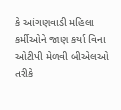કે આંગણવાડી મહિલા કર્મીઓને જાણ કર્યા વિના ઓટીપી મેળવી બીએલઓ તરીકે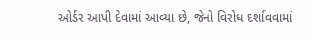ઓર્ડર આપી દેવામાં આવ્યા છે, જેનો વિરોધ દર્શાવવામાં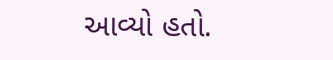આવ્યો હતો.